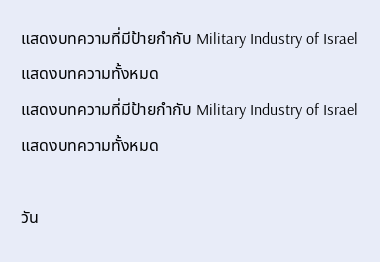แสดงบทความที่มีป้ายกำกับ Military Industry of Israel แสดงบทความทั้งหมด
แสดงบทความที่มีป้ายกำกับ Military Industry of Israel แสดงบทความทั้งหมด

วัน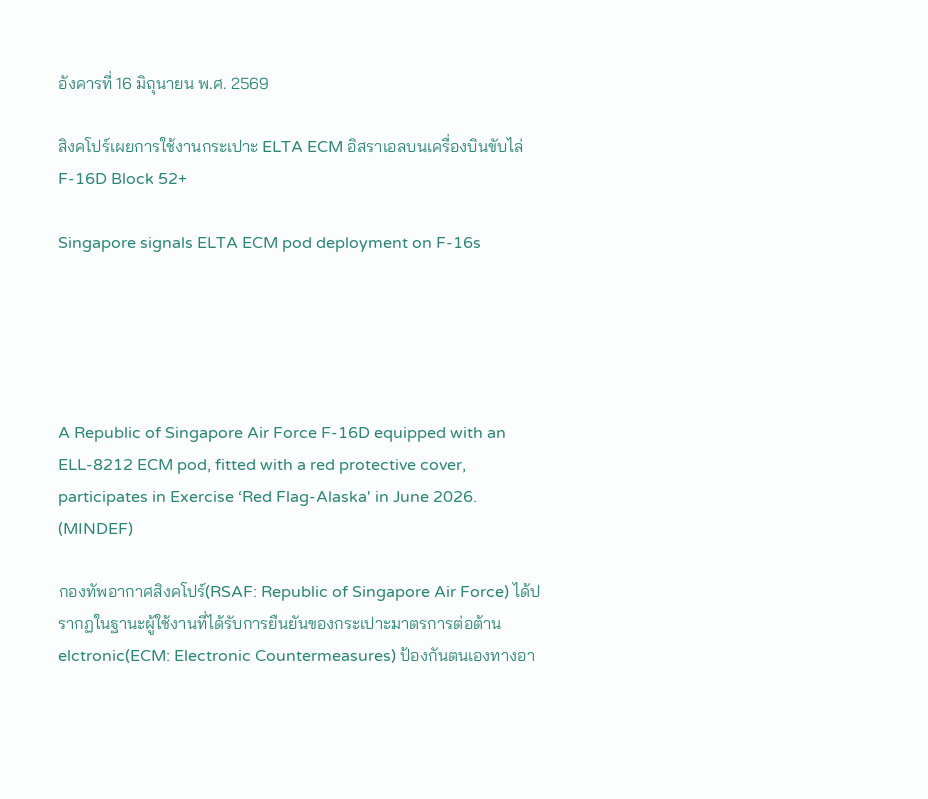อังคารที่ 16 มิถุนายน พ.ศ. 2569

สิงคโปร์เผยการใช้งานกระเปาะ ELTA ECM อิสราเอลบนเครื่องบินขับไล่ F-16D Block 52+

Singapore signals ELTA ECM pod deployment on F-16s





A Republic of Singapore Air Force F-16D equipped with an ELL-8212 ECM pod, fitted with a red protective cover, participates in Exercise ‘Red Flag-Alaska' in June 2026. (MINDEF)

กองทัพอากาศสิงคโปร์(RSAF: Republic of Singapore Air Force) ได้ปรากฏในฐานะผู้ใช้งานที่ได้รับการยืนยันของกระเปาะมาตรการต่อต้าน elctronic(ECM: Electronic Countermeasures) ป้องกันตนเองทางอา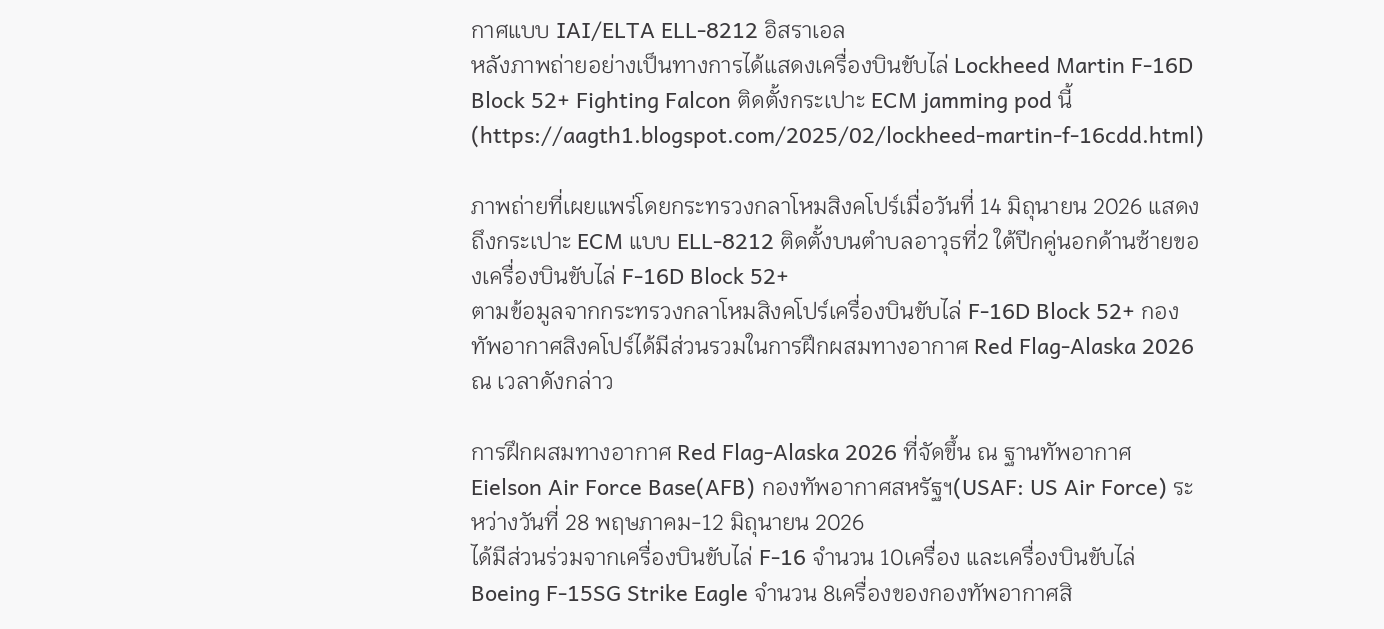กาศแบบ IAI/ELTA ELL-8212 อิสราเอล
หลังภาพถ่ายอย่างเป็นทางการได้แสดงเครื่องบินขับไล่ Lockheed Martin F-16D Block 52+ Fighting Falcon ติดตั้งกระเปาะ ECM jamming pod นี้(https://aagth1.blogspot.com/2025/02/lockheed-martin-f-16cdd.html)

ภาพถ่ายที่เผยแพร่โดยกระทรวงกลาโหมสิงคโปร์เมื่อวันที่ 14 มิถุนายน 2026 แสดงถึงกระเปาะ ECM แบบ ELL-8212 ติดตั้งบนตำบลอาวุธที่2 ใต้ปีกคู่นอกด้านซ้ายของเครื่องบินขับไล่ F-16D Block 52+
ตามข้อมูลจากกระทรวงกลาโหมสิงคโปร์เครื่องบินขับไล่ F-16D Block 52+ กองทัพอากาศสิงคโปร์ได้มีส่วนรวมในการฝึกผสมทางอากาศ Red Flag-Alaska 2026 ณ เวลาดังกล่าว

การฝึกผสมทางอากาศ Red Flag-Alaska 2026 ที่จัดขึ้น ณ ฐานทัพอากาศ Eielson Air Force Base(AFB) กองทัพอากาศสหรัฐฯ(USAF: US Air Force) ระหว่างวันที่ 28 พฤษภาคม-12 มิถุนายน 2026
ได้มีส่วนร่วมจากเครื่องบินขับไล่ F-16 จำนวน 10เครื่อง และเครื่องบินขับไล่ Boeing F-15SG Strike Eagle จำนวน 8เครื่องของกองทัพอากาศสิ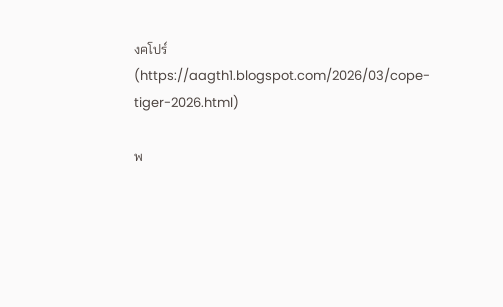งคโปร์(https://aagth1.blogspot.com/2026/03/cope-tiger-2026.html)

พ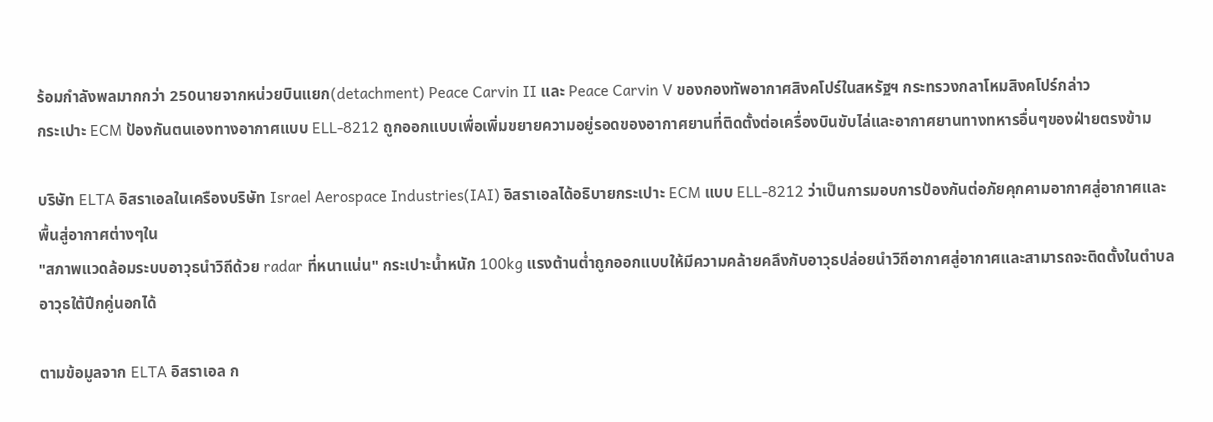ร้อมกำลังพลมากกว่า 250นายจากหน่วยบินแยก(detachment) Peace Carvin II และ Peace Carvin V ของกองทัพอากาศสิงคโปร์ในสหรัฐฯ กระทรวงกลาโหมสิงคโปร์กล่าว
กระเปาะ ECM ป้องกันตนเองทางอากาศแบบ ELL-8212 ถูกออกแบบเพื่อเพิ่มขยายความอยู่รอดของอากาศยานที่ติดตั้งต่อเครื่องบินขับไล่และอากาศยานทางทหารอื่นๆของฝ่ายตรงข้าม

บริษัท ELTA อิสราเอลในเครืองบริษัท Israel Aerospace Industries(IAI) อิสราเอลได้อธิบายกระเปาะ ECM แบบ ELL-8212 ว่าเป็นการมอบการป้องกันต่อภัยคุกคามอากาศสู่อากาศและพื้นสู่อากาศต่างๆใน
"สภาพแวดล้อมระบบอาวุธนำวิถีด้วย radar ที่หนาแน่น" กระเปาะน้ำหนัก 100kg แรงต้านต่ำถูกออกแบบให้มีความคล้ายคลึงกับอาวุธปล่อยนำวิถีอากาศสู่อากาศและสามารถจะติดตั้งในตำบลอาวุธใต้ปีกคู่นอกได้

ตามข้อมูลจาก ELTA อิสราเอล ก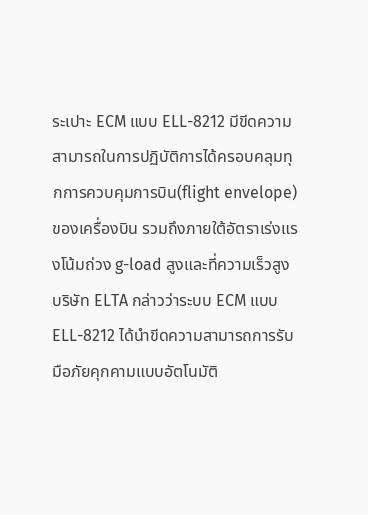ระเปาะ ECM แบบ ELL-8212 มีขีดความสามารถในการปฏิบัติการได้ครอบคลุมทุกการควบคุมการบิน(flight envelope)ของเครื่องบิน รวมถึงภายใต้อัตราเร่งแรงโน้มถ่วง g-load สูงและที่ความเร็วสูง
บริษัท ELTA กล่าวว่าระบบ ECM แบบ ELL-8212 ได้นำขีดความสามารถการรับมือภัยคุกคามแบบอัตโนมัติ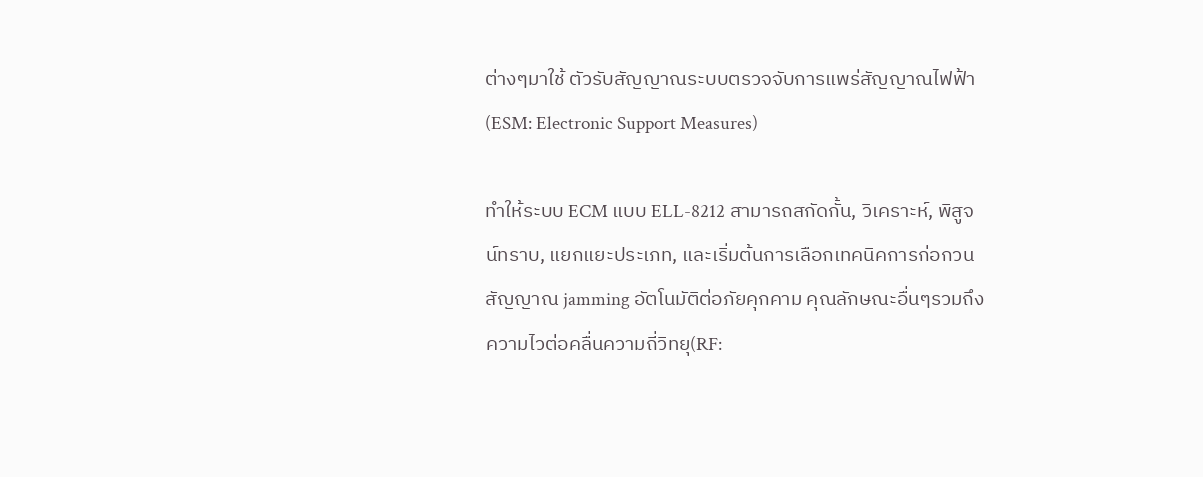ต่างๆมาใช้ ตัวรับสัญญาณระบบตรวจจับการแพร่สัญญาณไฟฟ้า(ESM: Electronic Support Measures)

ทำให้ระบบ ECM แบบ ELL-8212 สามารถสกัดกั้น, วิเคราะห์, พิสูจน์ทราบ, แยกแยะประเภท, และเริ่มต้นการเลือกเทคนิคการก่อกวนสัญญาณ jamming อัตโนมัติต่อภัยคุกคาม คุณลักษณะอื่นๆรวมถึงความไวต่อคลื่นความถี่วิทยุ(RF: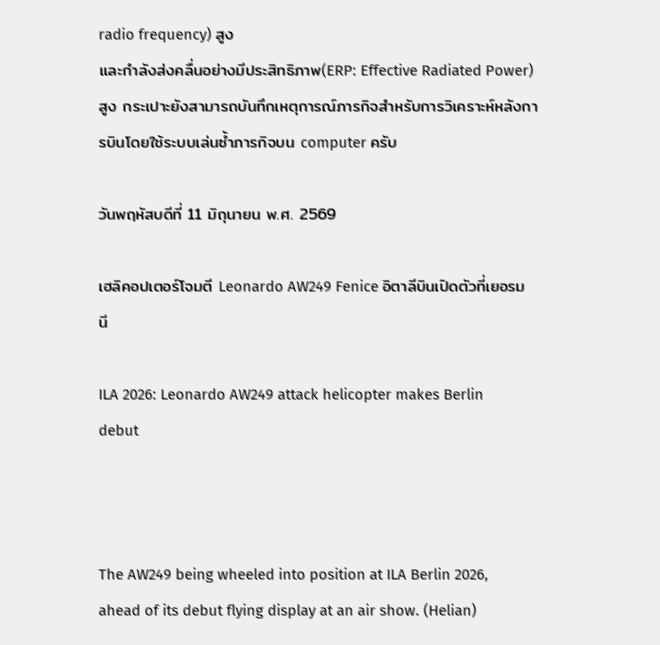radio frequency) สูง
และกำลังส่งคลื่นอย่างมีประสิทธิภาพ(ERP: Effective Radiated Power) สูง กระเปาะยังสามารถบันทึกเหตุการณ์ภารกิจสำหรับการวิเคราะห์หลังการบินโดยใช้ระบบเล่นซ้ำภารกิจบน computer ครับ

วันพฤหัสบดีที่ 11 มิถุนายน พ.ศ. 2569

เฮลิคอปเตอร์โจมตี Leonardo AW249 Fenice อิตาลีบินเปิดตัวที่เยอรมนี

ILA 2026: Leonardo AW249 attack helicopter makes Berlin debut



The AW249 being wheeled into position at ILA Berlin 2026, ahead of its debut flying display at an air show. (Helian)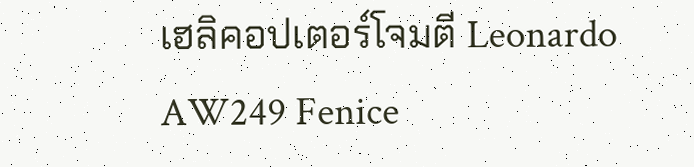เฮลิคอปเตอร์โจมตี Leonardo AW249 Fenice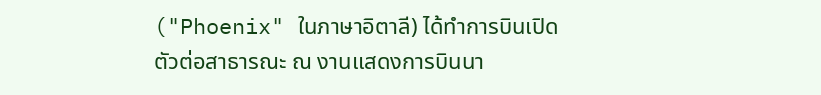("Phoenix" ในภาษาอิตาลี) ได้ทำการบินเปิดตัวต่อสาธารณะ ณ งานแสดงการบินนา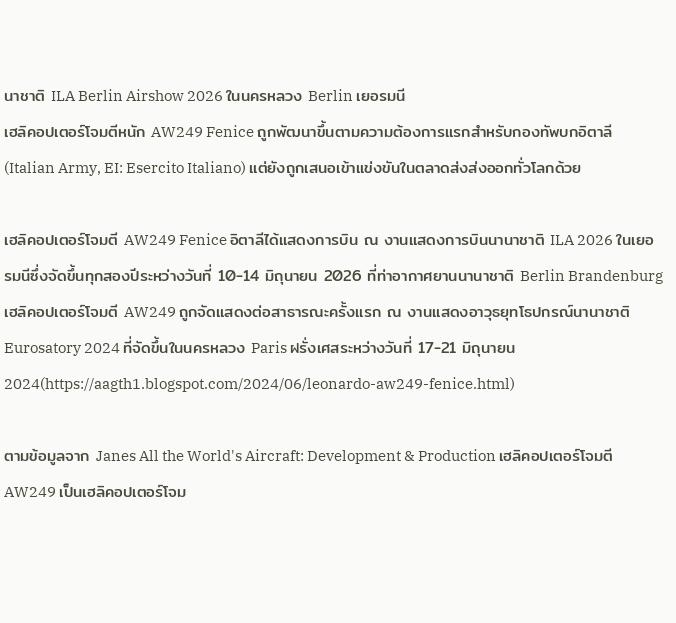นาชาติ ILA Berlin Airshow 2026 ในนครหลวง Berlin เยอรมนี
เฮลิคอปเตอร์โจมตีหนัก AW249 Fenice ถูกพัฒนาขึ้นตามความต้องการแรกสำหรับกองทัพบกอิตาลี(Italian Army, EI: Esercito Italiano) แต่ยังถูกเสนอเข้าแข่งขันในตลาดส่งส่งออกทั่วโลกด้วย

เฮลิคอปเตอร์โจมตี AW249 Fenice อิตาลีได้แสดงการบิน ณ งานแสดงการบินนานาชาติ ILA 2026 ในเยอรมนีซึ่งจัดขึ้นทุกสองปีระหว่างวันที่ 10-14 มิถุนายน 2026 ที่ท่าอากาศยานนานาชาติ Berlin Brandenburg
เฮลิคอปเตอร์โจมตี AW249 ถูกจัดแสดงต่อสาธารณะครั้งแรก ณ งานแสดงอาวุธยุทโธปกรณ์นานาชาติ Eurosatory 2024 ที่จัดขึ้นในนครหลวง Paris ฝรั่งเศสระหว่างวันที่ 17-21 มิถุนายน 2024(https://aagth1.blogspot.com/2024/06/leonardo-aw249-fenice.html)

ตามข้อมูลจาก Janes All the World's Aircraft: Development & Production เฮลิคอปเตอร์โจมตี AW249 เป็นเฮลิคอปเตอร์โจม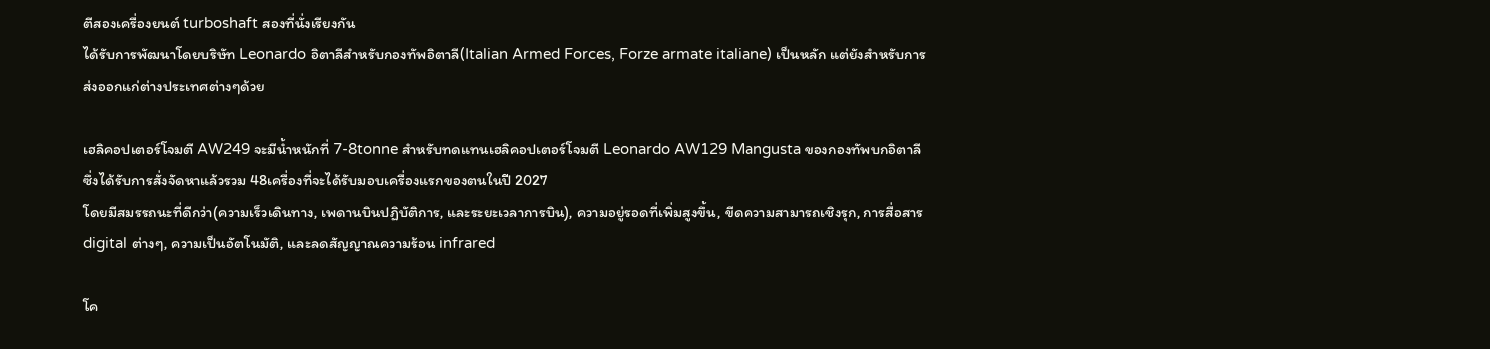ตีสองเครื่องยนต์ turboshaft สองที่นั่งเรียงกัน
ได้รับการพัฒนาโดยบริษัท Leonardo อิตาลีสำหรับกองทัพอิตาลี(Italian Armed Forces, Forze armate italiane) เป็นหลัก แต่ยังสำหรับการส่งออกแก่ต่างประเทศต่างๆด้วย

เฮลิคอปเตอร์โจมตี AW249 จะมีน้ำหนักที่ 7-8tonne สำหรับทดแทนเฮลิคอปเตอร์โจมตี Leonardo AW129 Mangusta ของกองทัพบกอิตาลี ซึ่งได้รับการสั่งจัดหาแล้วรวม 48เครื่องที่จะได้รับมอบเครื่องแรกของตนในปี 2027
โดยมีสมรรถนะที่ดีกว่า(ความเร็วเดินทาง, เพดานบินปฏิบัติการ, และระยะเวลาการบิน), ความอยู่รอดที่เพิ่มสูงขึ้น, ขีดความสามารถเชิงรุก, การสื่อสาร digital ต่างๆ, ความเป็นอัตโนมัติ, และลดสัญญาณความร้อน infrared

โค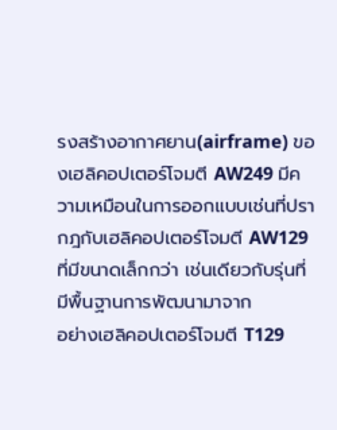รงสร้างอากาศยาน(airframe) ของเฮลิคอปเตอร์โจมตี AW249 มีความเหมือนในการออกแบบเช่นที่ปรากฎกับเฮลิคอปเตอร์โจมตี AW129 ที่มีขนาดเล็กกว่า เช่นเดียวกับรุ่นที่มีพื้นฐานการพัฒนามาจาก
อย่างเฮลิคอปเตอร์โจมตี T129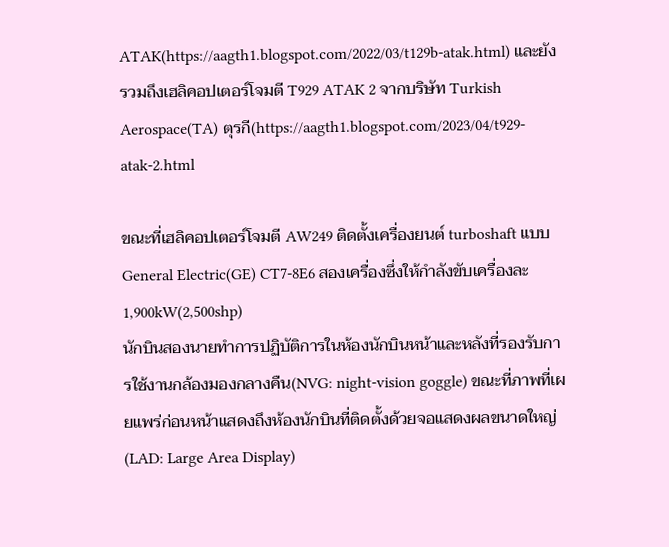ATAK(https://aagth1.blogspot.com/2022/03/t129b-atak.html) และยังรวมถึงเฮลิคอปเตอร์โจมตี T929 ATAK 2 จากบริษัท Turkish Aerospace(TA) ตุรกี(https://aagth1.blogspot.com/2023/04/t929-atak-2.html

ขณะที่เฮลิคอปเตอร์โจมตี AW249 ติดตั้งเครื่องยนต์ turboshaft แบบ General Electric(GE) CT7-8E6 สองเครื่องซึ่งให้กำลังขับเครื่องละ 1,900kW(2,500shp)
นักบินสองนายทำการปฏิบัติการในห้องนักบินหน้าและหลังที่รองรับการใช้งานกล้องมองกลางคืน(NVG: night-vision goggle) ขณะที่ภาพที่เผยแพร่ก่อนหน้าแสดงถึงห้องนักบินที่ติดตั้งด้วยจอแสดงผลขนาดใหญ่(LAD: Large Area Display)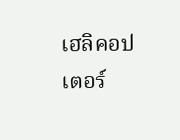เฮลิคอปเตอร์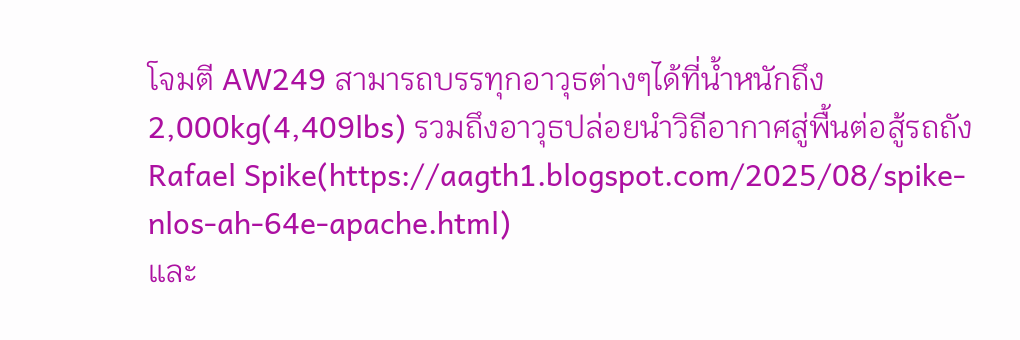โจมตี AW249 สามารถบรรทุกอาวุธต่างๆได้ที่น้ำหนักถึง 2,000kg(4,409lbs) รวมถึงอาวุธปล่อยนำวิถีอากาศสู่พื้นต่อสู้รถถัง Rafael Spike(https://aagth1.blogspot.com/2025/08/spike-nlos-ah-64e-apache.html)
และ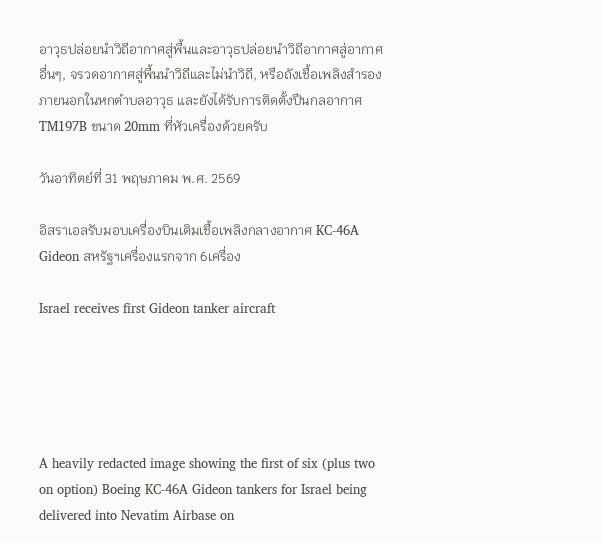อาวุธปล่อยนำวิถีอากาศสู่พื้นและอาวุธปล่อยนำวิถีอากาศสู่อากาศอื่นๆ, จรวดอากาศสู่พื้นนำวิถีและไม่นำวิถี, หรือถังเชื้อเพลิงสำรองภายนอกในหกตำบลอาวุธ และยังได้รับการติดตั้งปืนกลอากาศ TM197B ขนาด 20mm ที่หัวเครื่องด้วยครับ

วันอาทิตย์ที่ 31 พฤษภาคม พ.ศ. 2569

อิสราเอลรับมอบเครื่องบินเติมเชื้อเพลิงกลางอากาศ KC-46A Gideon สหรัฐฯเครื่องแรกจาก 6เครื่อง

Israel receives first Gideon tanker aircraft





A heavily redacted image showing the first of six (plus two on option) Boeing KC-46A Gideon tankers for Israel being delivered into Nevatim Airbase on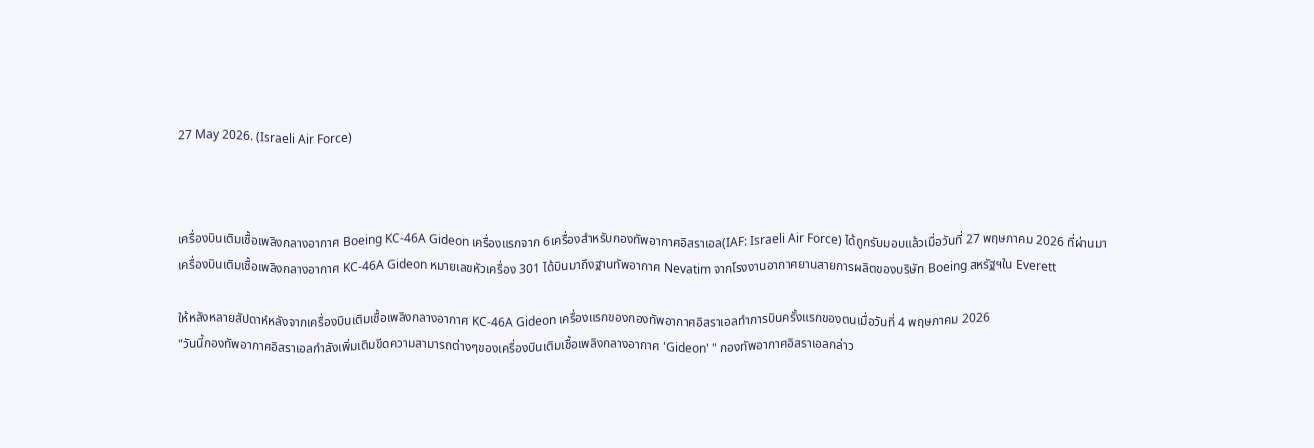27 May 2026. (Israeli Air Force)



เครื่องบินเติมเชื้อเพลิงกลางอากาศ Boeing KC-46A Gideon เครื่องแรกจาก 6เครื่องสำหรับกองทัพอากาศอิสราเอล(IAF: Israeli Air Force) ได้ถูกรับมอบแล้วเมื่อวันที่ 27 พฤษภาคม 2026 ที่ผ่านมา
เครื่องบินเติมเชื้อเพลิงกลางอากาศ KC-46A Gideon หมายเลขหัวเครื่อง 301 ได้บินมาถึงฐานทัพอากาศ Nevatim จากโรงงานอากาศยานสายการผลิตของบริษัท Boeing สหรัฐฯใน Everett

ให้หลังหลายสัปดาห์หลังจากเครื่องบินเติมเชื้อเพลิงกลางอากาศ KC-46A Gideon เครื่องแรกของกองทัพอากาศอิสราเอลทำการบินครั้งแรกของตนเมื่อวันที่ 4 พฤษภาคม 2026
"วันนี้กองทัพอากาศอิสราเอลกำลังเพิ่มเติมขีดความสามารถต่างๆของเครื่องบินเติมเชื้อเพลิงกลางอากาศ 'Gideon' " กองทัพอากาศอิสราเอลกล่าว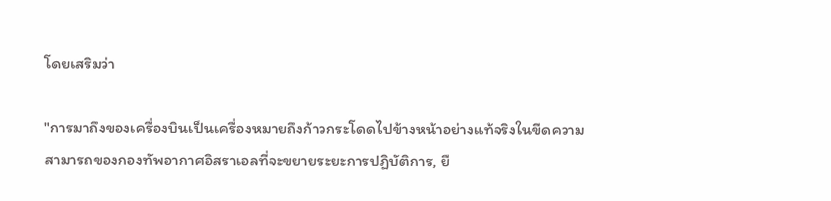โดยเสริมว่า

"การมาถึงของเครื่องบินเป็นเครื่องหมายถึงก้าวกระโดดไปข้างหน้าอย่างแท้จริงในขีดความสามารถของกองทัพอากาศอิสราเอลที่จะขยายระยะการปฏิบัติการ, ยื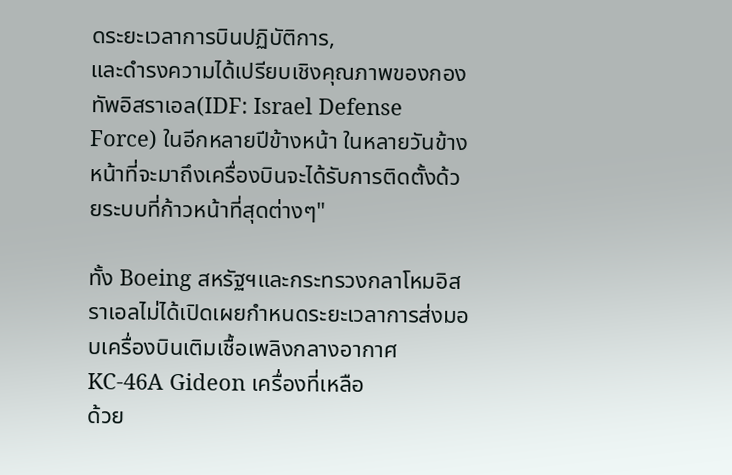ดระยะเวลาการบินปฏิบัติการ,
และดำรงความได้เปรียบเชิงคุณภาพของกองทัพอิสราเอล(IDF: Israel Defense Force) ในอีกหลายปีข้างหน้า ในหลายวันข้างหน้าที่จะมาถึงเครื่องบินจะได้รับการติดตั้งด้วยระบบที่ก้าวหน้าที่สุดต่างๆ"

ทั้ง Boeing สหรัฐฯและกระทรวงกลาโหมอิสราเอลไม่ได้เปิดเผยกำหนดระยะเวลาการส่งมอบเครื่องบินเติมเชื้อเพลิงกลางอากาศ KC-46A Gideon เครื่องที่เหลือ
ด้วย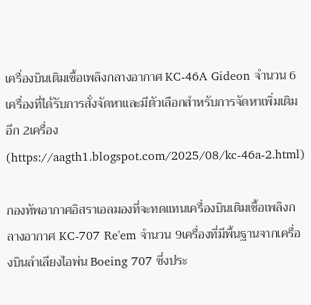เครื่องบินเติมเชื้อเพลิงกลางอากาศ KC-46A Gideon จำนวน 6เครื่องที่ได้รับการสั่งจัดหาและมีตัวเลือกสำหรับการจัดหาเพิ่มเติมอีก 2เครื่อง(https://aagth1.blogspot.com/2025/08/kc-46a-2.html)

กองทัพอากาศอิสราเอลมองที่จะทดแทนเครื่องบินเติมเชื้อเพลิงกลางอากาศ KC-707 Re'em จำนวน 9เครื่องที่มีพื้นฐานจากเครื่องบินลำเลียงไอพ่น Boeing 707 ซึ่งประ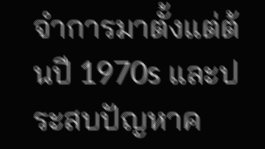จำการมาตั้งแต่ต้นปี 1970s และประสบปัญหาค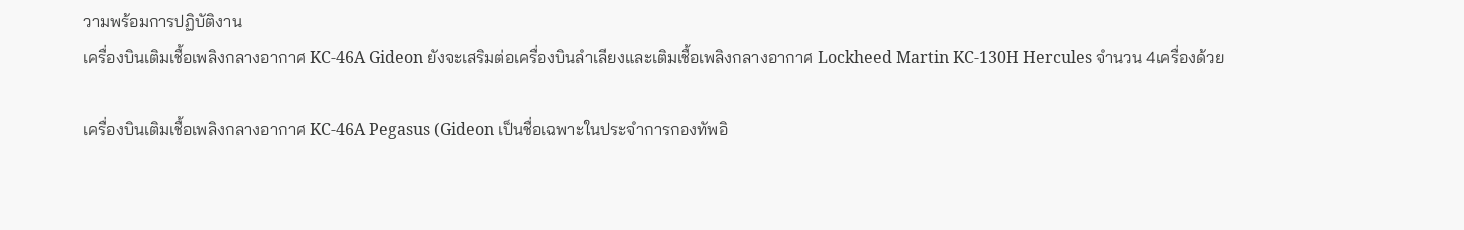วามพร้อมการปฏิบัติงาน
เครื่องบินเติมเชื้อเพลิงกลางอากาศ KC-46A Gideon ยังจะเสริมต่อเครื่องบินลำเลียงและเติมเชื้อเพลิงกลางอากาศ Lockheed Martin KC-130H Hercules จำนวน 4เครื่องด้วย

เครื่องบินเติมเชื้อเพลิงกลางอากาศ KC-46A Pegasus (Gideon เป็นชื่อเฉพาะในประจำการกองทัพอิ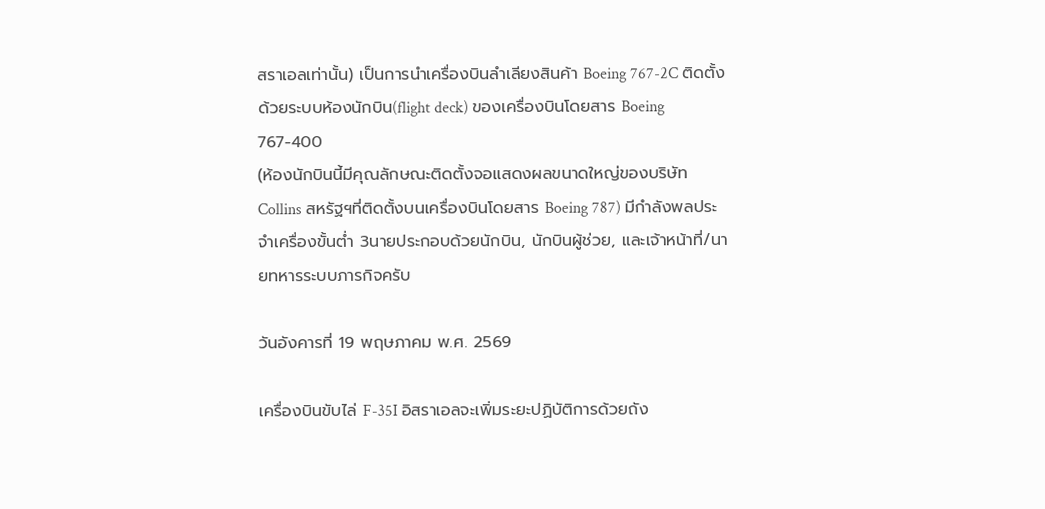สราเอลเท่านั้น) เป็นการนำเครื่องบินลำเลียงสินค้า Boeing 767-2C ติดตั้งด้วยระบบห้องนักบิน(flight deck) ของเครื่องบินโดยสาร Boeing 767-400
(ห้องนักบินนี้มีคุณลักษณะติดตั้งจอแสดงผลขนาดใหญ่ของบริษัท Collins สหรัฐฯที่ติดตั้งบนเครื่องบินโดยสาร Boeing 787) มีกำลังพลประจำเครื่องขั้นต่ำ 3นายประกอบด้วยนักบิน, นักบินผู้ช่วย, และเจ้าหน้าที่/นายทหารระบบภารกิจครับ

วันอังคารที่ 19 พฤษภาคม พ.ศ. 2569

เครื่องบินขับไล่ F-35I อิสราเอลจะเพิ่มระยะปฏิบัติการด้วยถัง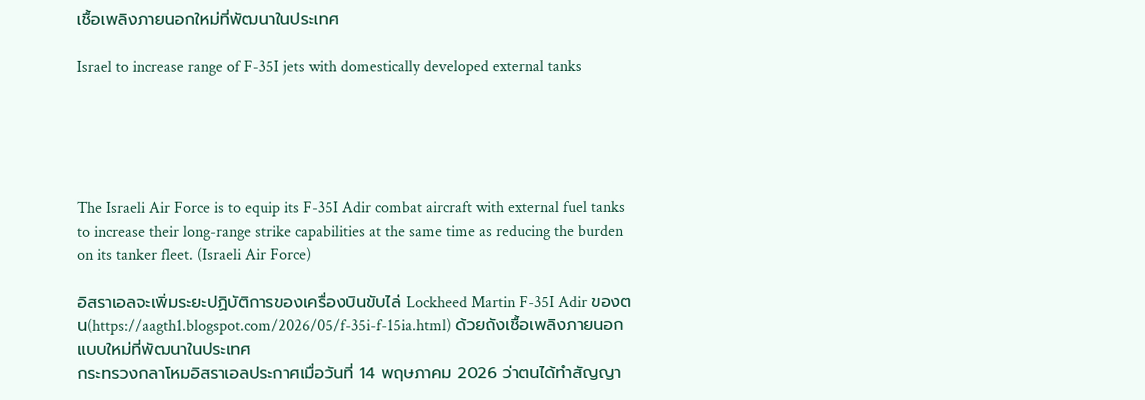เชื้อเพลิงภายนอกใหม่ที่พัฒนาในประเทศ

Israel to increase range of F-35I jets with domestically developed external tanks





The Israeli Air Force is to equip its F-35I Adir combat aircraft with external fuel tanks to increase their long-range strike capabilities at the same time as reducing the burden on its tanker fleet. (Israeli Air Force)

อิสราเอลจะเพิ่มระยะปฏิบัติการของเครื่องบินขับไล่ Lockheed Martin F-35I Adir ของตน(https://aagth1.blogspot.com/2026/05/f-35i-f-15ia.html) ด้วยถังเชื้อเพลิงภายนอกแบบใหม่ที่พัฒนาในประเทศ
กระทรวงกลาโหมอิสราเอลประกาศเมื่อวันที่ 14 พฤษภาคม 2026 ว่าตนได้ทำสัญญา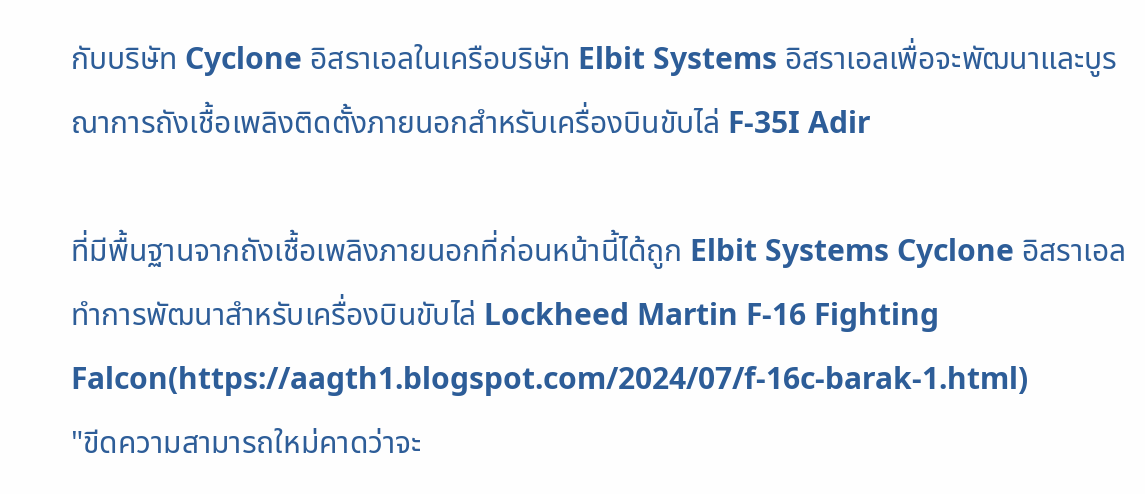กับบริษัท Cyclone อิสราเอลในเครือบริษัท Elbit Systems อิสราเอลเพื่อจะพัฒนาและบูรณาการถังเชื้อเพลิงติดตั้งภายนอกสำหรับเครื่องบินขับไล่ F-35I Adir

ที่มีพื้นฐานจากถังเชื้อเพลิงภายนอกที่ก่อนหน้านี้ได้ถูก Elbit Systems Cyclone อิสราเอลทำการพัฒนาสำหรับเครื่องบินขับไล่ Lockheed Martin F-16 Fighting Falcon(https://aagth1.blogspot.com/2024/07/f-16c-barak-1.html)
"ขีดความสามารถใหม่คาดว่าจะ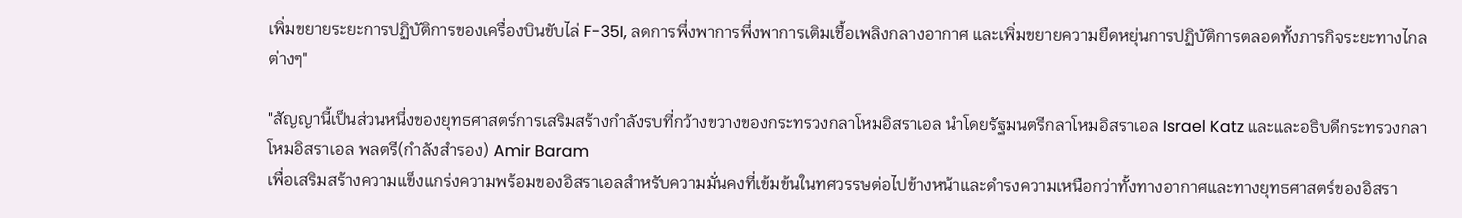เพิ่มขยายระยะการปฏิบัติการของเครื่องบินขับไล่ F-35I, ลดการพึ่งพาการพึ่งพาการเติมเชื้อเพลิงกลางอากาศ และเพิ่มขยายความยืดหยุ่นการปฏิบัติการตลอดทั้งภารกิจระยะทางไกลต่างๆ"

"สัญญานี้เป็นส่วนหนึ่งของยุทธศาสตร์การเสริมสร้างกำลังรบที่กว้างขวางของกระทรวงกลาโหมอิสราเอล นำโดยรัฐมนตรีกลาโหมอิสราเอล Israel Katz และและอธิบดีกระทรวงกลาโหมอิสราเอล พลตรี(กำลังสำรอง) Amir Baram
เพื่อเสริมสร้างความแข็งแกร่งความพร้อมของอิสราเอลสำหรับความมั่นคงที่เข้มข้นในทศวรรษต่อไปข้างหน้าและดำรงความเหนือกว่าทั้งทางอากาศและทางยุทธศาสตร์ของอิสรา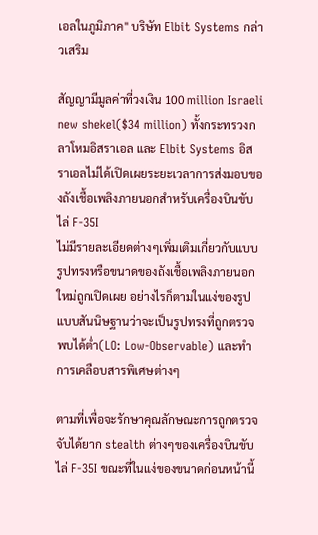เอลในภูมิภาค" บริษัท Elbit Systems กล่าวเสริม

สัญญามีมูลค่าที่วงเงิน 100 million Israeli new shekel($34 million) ทั้งกระทรวงกลาโหมอิสราเอล และ Elbit Systems อิสราเอลไม่ได้เปิดเผยระยะเวลาการส่งมอบของถังเชื้อเพลิงภายนอกสำหรับเครื่องบินขับไล่ F-35I
ไม่มีรายละเอียดต่างๆเพิ่มเติมเกี่ยวกับแบบรูปทรงหรือขนาดของถังเชื้อเพลิงภายนอกใหม่ถูกเปิดเผย อย่างไรก็ตามในแง่ของรูปแบบสันนิษฐานว่าจะเป็นรูปทรงที่ถูกตรวจพบได้ต่ำ(LO: Low-Observable) และทำการเคลือบสารพิเศษต่างๆ

ตามที่เพื่อจะรักษาคุณลักษณะการถูกตรวจจับได้ยาก stealth ต่างๆของเครื่องบินขับไล่ F-35I ขณะที่ในแง่ของขนาดก่อนหน้านี้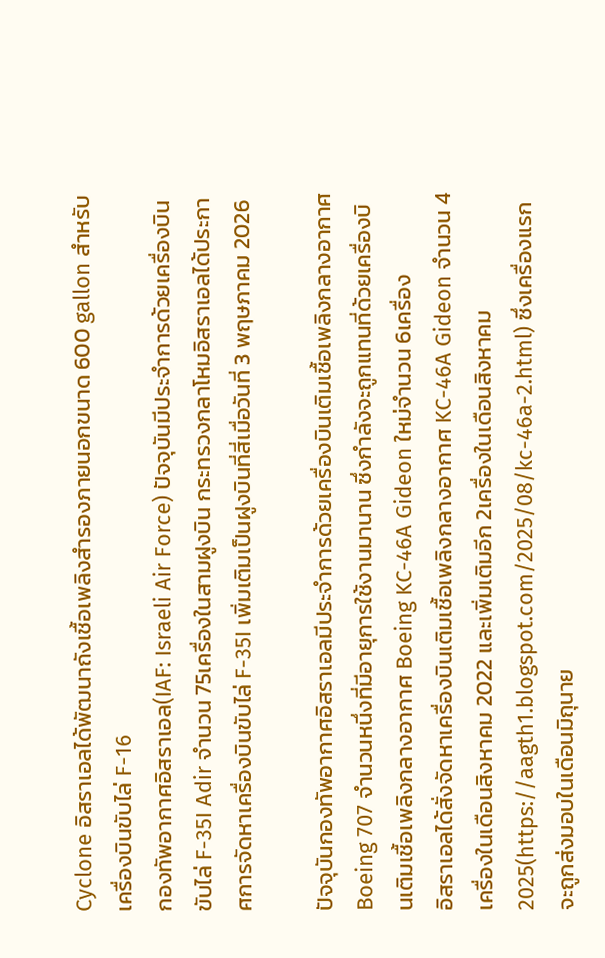Cyclone อิสราเอลได้พัฒนาถังเชื้อเพลิงสำรองภายนอกขนาด 600 gallon สำหรับเครื่องบินขับไล่ F-16
กองทัพอากาศอิสราเอล(IAF: Israeli Air Force) ปัจจุบันมีประจำการด้วยเครื่องบินขับไล่ F-35I Adir จำนวน 75เครื่องในสามฝูงบิน กระทรวงกลาโหมอิสราเอลได้ประกาศการจัดหาเครื่องบินขับไล่ F-35I เพิ่มเติมเป็นฝูงบินที่สี่เมื่อวันที่ 3 พฤษภาคม 2026

ปัจจุบันกองทัพอากาศอิสราเอลมีประจำการด้วยเครื่องบินเติมเชื้อเพลิงกลางอากาศ Boeing 707 จำนวนหนึ่งที่มีอายุการใช้งานมานาน ซึ่งกำลังจะถูกแทนที่ด้วยเครื่องบินเติมเชื้อเพลิงกลางอากาศ Boeing KC-46A Gideon ใหม่จำนวน 6เครื่อง
อิสราเอลได้สั่งจัดหาเครื่องบินเติมเชื้อเพลิงกลางอากาศ KC-46A Gideon จำนวน 4เครื่องในเดือนสิงหาคม 2022 และเพิ่มเติมอีก 2เครื่องในเดือนสิงหาคม 2025(https://aagth1.blogspot.com/2025/08/kc-46a-2.html) ซึ่งเครื่องแรกจะถูกส่งมอบในเดือนมิถุนาย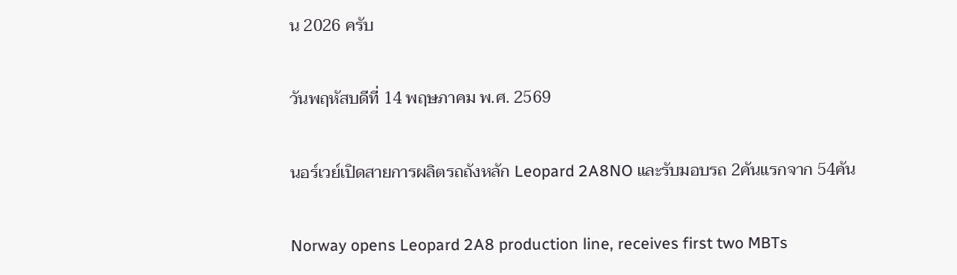น 2026 ครับ

วันพฤหัสบดีที่ 14 พฤษภาคม พ.ศ. 2569

นอร์เวย์เปิดสายการผลิตรถถังหลัก Leopard 2A8NO และรับมอบรถ 2คันแรกจาก 54คัน

Norway opens Leopard 2A8 production line, receives first two MBTs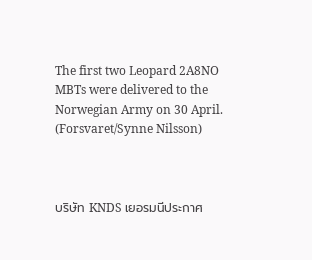The first two Leopard 2A8NO MBTs were delivered to the Norwegian Army on 30 April. (Forsvaret/Synne Nilsson)



บริษัท KNDS เยอรมนีประกาศ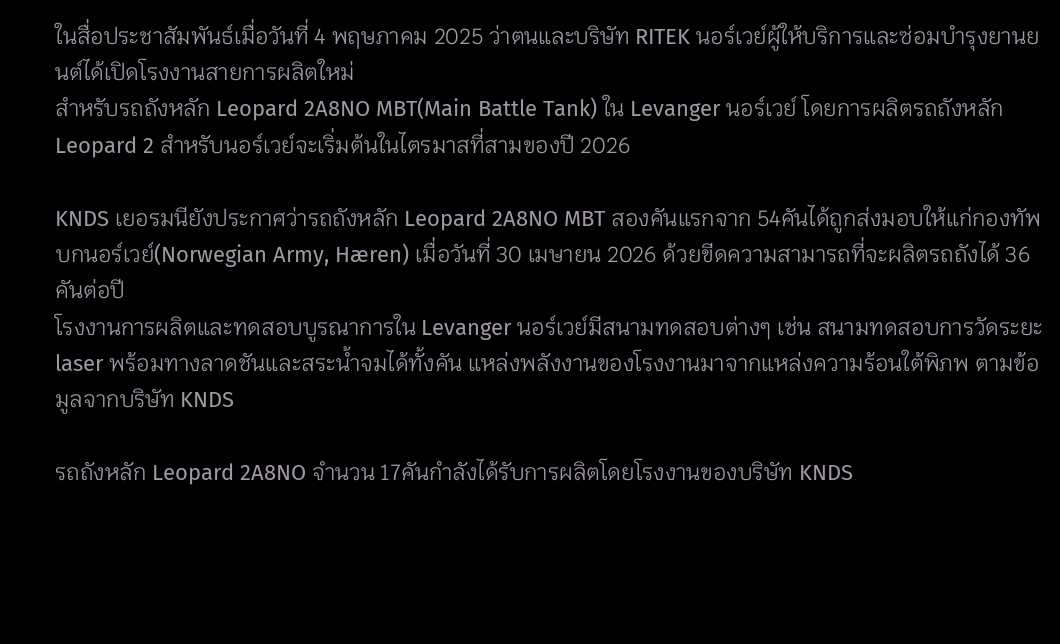ในสื่อประชาสัมพันธ์เมื่อวันที่ 4 พฤษภาคม 2025 ว่าตนและบริษัท RITEK นอร์เวย์ผู้ให้บริการและซ่อมบำรุงยานยนต์ได้เปิดโรงงานสายการผลิตใหม่
สำหรับรถถังหลัก Leopard 2A8NO MBT(Main Battle Tank) ใน Levanger นอร์เวย์ โดยการผลิตรถถังหลัก Leopard 2 สำหรับนอร์เวย์จะเริ่มต้นในไตรมาสที่สามของปี 2026

KNDS เยอรมนียังประกาศว่ารถถังหลัก Leopard 2A8NO MBT สองคันแรกจาก 54คันได้ถูกส่งมอบให้แก่กองทัพบกนอร์เวย์(Norwegian Army, Hæren) เมื่อวันที่ 30 เมษายน 2026 ด้วยขีดความสามารถที่จะผลิตรถถังได้ 36คันต่อปี
โรงงานการผลิตและทดสอบบูรณาการใน Levanger นอร์เวย์มีสนามทดสอบต่างๆ เช่น สนามทดสอบการวัดระยะ laser พร้อมทางลาดชันและสระน้ำจมได้ทั้งคัน แหล่งพลังงานของโรงงานมาจากแหล่งความร้อนใต้พิภพ ตามข้อมูลจากบริษัท KNDS

รถถังหลัก Leopard 2A8NO จำนวน 17คันกำลังได้รับการผลิตโดยโรงงานของบริษัท KNDS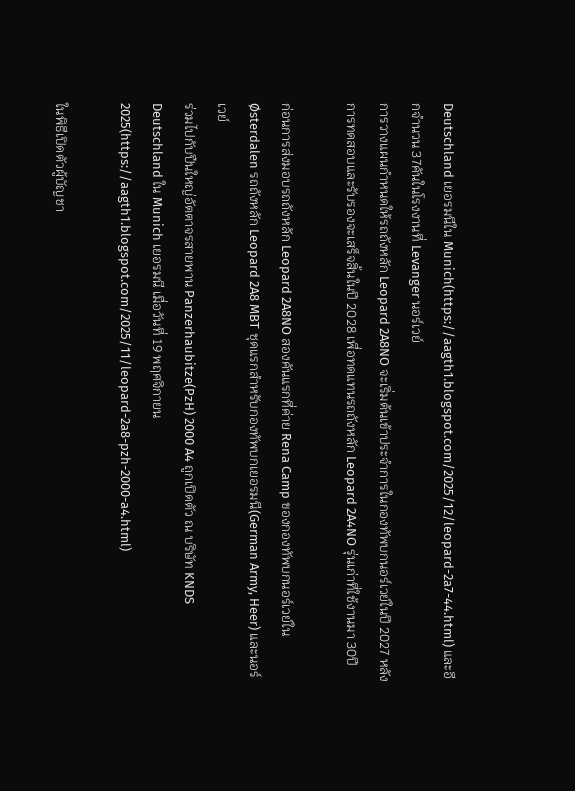Deutschland เยอรมนีใน Munich(https://aagth1.blogspot.com/2025/12/leopard-2a7-44.html) และอีกจำนวน 37คันในโรงงานที่ Levanger นอร์เวย์
การวางแผนกำหนดให้รถถังหลัก Leopard 2A8NO จะเริ่มต้นเข้าประจำการในกองทัพบกนอร์เวย์ในปี 2027 หลังการทดสอบและรับรองจะเสร็จสิ้นในปี 2028 เพื่อทดแทนรถถังหลัก Leopard 2A4NO รุ่นเก่าที่ใช้งานมา 30ปี

ก่อนการส่งมอบรถถังหลัก Leopard 2A8NO สองคันแรกที่ค่าย Rena Camp ของกองทัพบกนอร์เวย์ใน Østerdalen รถถังหลัก Leopard 2A8 MBT ชุดแรกสำหรับกองทัพบกเยอรมนี(German Army, Heer) และนอร์เวย์
ร่วมไปกับปืนใหญ่อัตตาจรสายพาน Panzerhaubitze(PzH) 2000 A4 ถูกเปิดตัว ณ บริษัท KNDS Deutschland ใน Munich เยอรมนี เมื่อวันที่ 19 พฤศจิกายน 2025(https://aagth1.blogspot.com/2025/11/leopard-2a8-pzh-2000-a4.html)

ในพิธีเปิดตัวผู้บัญชา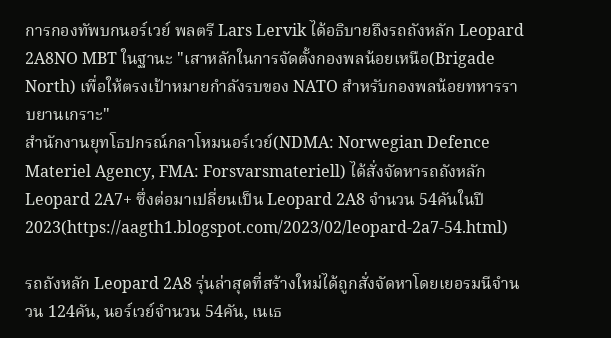การกองทัพบกนอร์เวย์ พลตรี Lars Lervik ได้อธิบายถึงรถถังหลัก Leopard 2A8NO MBT ในฐานะ "เสาหลักในการจัดตั้งกองพลน้อยเหนือ(Brigade North) เพื่อให้ตรงเป้าหมายกำลังรบของ NATO สำหรับกองพลน้อยทหารราบยานเกราะ"
สำนักงานยุทโธปกรณ์กลาโหมนอร์เวย์(NDMA: Norwegian Defence Materiel Agency, FMA: Forsvarsmateriell) ได้สั่งจัดหารถถังหลัก Leopard 2A7+ ซึ่งต่อมาเปลี่ยนเป็น Leopard 2A8 จำนวน 54คันในปี 2023(https://aagth1.blogspot.com/2023/02/leopard-2a7-54.html)

รถถังหลัก Leopard 2A8 รุ่นล่าสุดที่สร้างใหม่ได้ถูกสั่งจัดหาโดยเยอรมนีจำนวน 124คัน, นอร์เวย์จำนวน 54คัน, เนเธ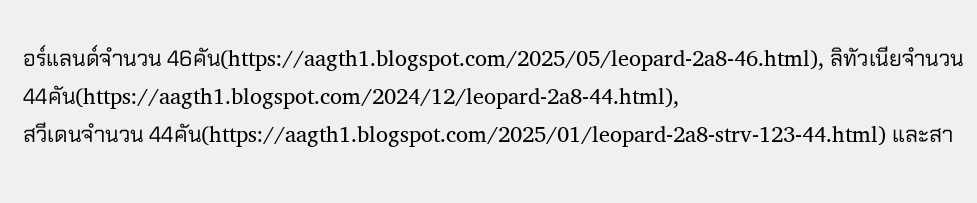อร์แลนด์จำนวน 46คัน(https://aagth1.blogspot.com/2025/05/leopard-2a8-46.html), ลิทัวเนียจำนวน 44คัน(https://aagth1.blogspot.com/2024/12/leopard-2a8-44.html),
สวีเดนจำนวน 44คัน(https://aagth1.blogspot.com/2025/01/leopard-2a8-strv-123-44.html) และสา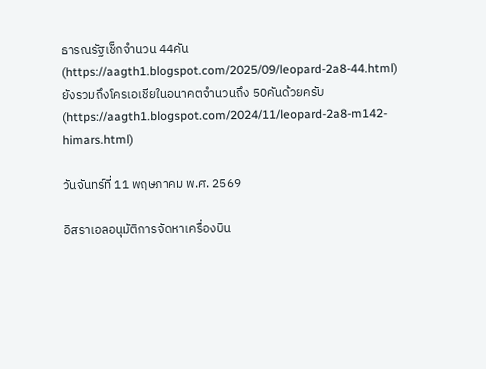ธารณรัฐเช็กจำนวน 44คัน(https://aagth1.blogspot.com/2025/09/leopard-2a8-44.html) ยังรวมถึงโครเอเชียในอนาคตจำนวนถึง 50คันด้วยครับ(https://aagth1.blogspot.com/2024/11/leopard-2a8-m142-himars.html)

วันจันทร์ที่ 11 พฤษภาคม พ.ศ. 2569

อิสราเอลอนุมัติการจัดหาเครื่องบิน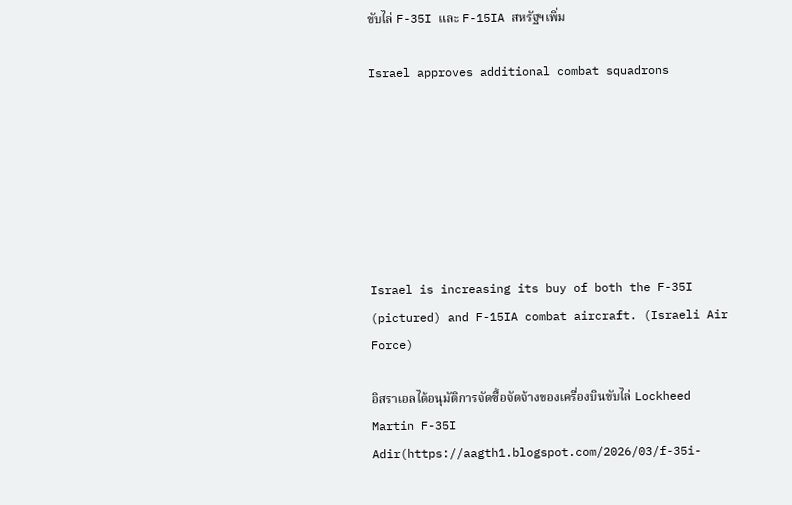ขับไล่ F-35I และ F-15IA สหรัฐฯเพิ่ม

Israel approves additional combat squadrons







Israel is increasing its buy of both the F-35I (pictured) and F-15IA combat aircraft. (Israeli Air Force)

อิสราเอลได้อนุมัติการจัดซื้อจัดจ้างของเครื่องบินขับไล่ Lockheed Martin F-35I Adir(https://aagth1.blogspot.com/2026/03/f-35i-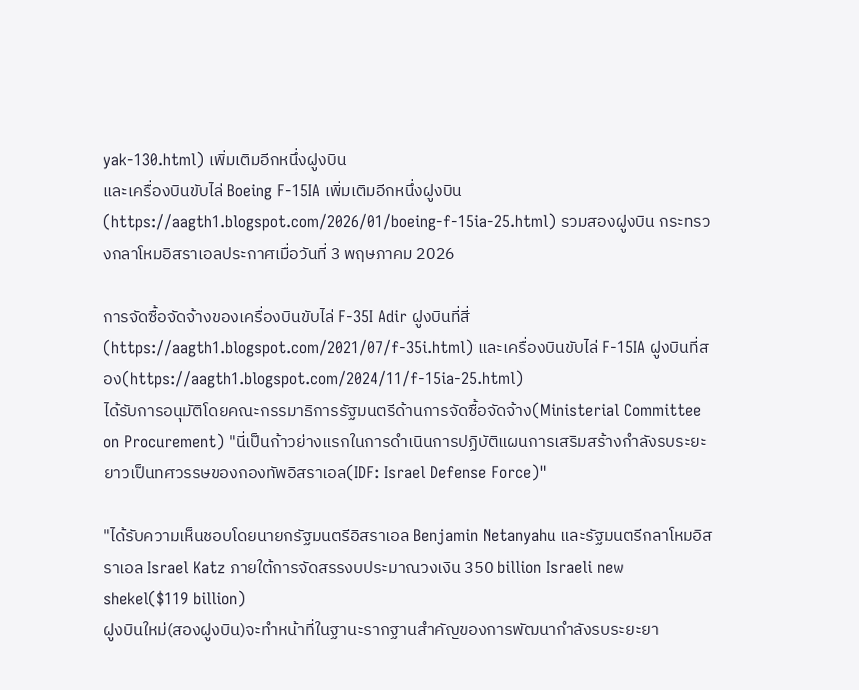yak-130.html) เพิ่มเติมอีกหนึ่งฝูงบิน
และเครื่องบินขับไล่ Boeing F-15IA เพิ่มเติมอีกหนึ่งฝูงบิน(https://aagth1.blogspot.com/2026/01/boeing-f-15ia-25.html) รวมสองฝูงบิน กระทรวงกลาโหมอิสราเอลประกาศเมื่อวันที่ 3 พฤษภาคม 2026

การจัดซื้อจัดจ้างของเครื่องบินขับไล่ F-35I Adir ฝูงบินที่สี่(https://aagth1.blogspot.com/2021/07/f-35i.html) และเครื่องบินขับไล่ F-15IA ฝูงบินที่สอง(https://aagth1.blogspot.com/2024/11/f-15ia-25.html)
ได้รับการอนุมัติโดยคณะกรรมาธิการรัฐมนตรีด้านการจัดซื้อจัดจ้าง(Ministerial Committee on Procurement) "นี่เป็นก้าวย่างแรกในการดำเนินการปฏิบัติแผนการเสริมสร้างกำลังรบระยะยาวเป็นทศวรรษของกองทัพอิสราเอล(IDF: Israel Defense Force)"

"ได้รับความเห็นชอบโดยนายกรัฐมนตรีอิสราเอล Benjamin Netanyahu และรัฐมนตรีกลาโหมอิสราเอล Israel Katz ภายใต้การจัดสรรงบประมาณวงเงิน 350 billion Israeli new shekel($119 billion)
ฝูงบินใหม่(สองฝูงบิน)จะทำหน้าที่ในฐานะรากฐานสำคัญของการพัฒนากำลังรบระยะยา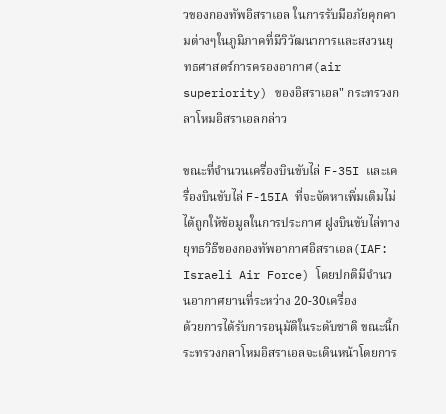วของกองทัพอิสราเอล ในการรับมือภัยคุกคามต่างๆในภูมิภาคที่มีวิวัฒนาการและสงวนยุทธศาสตร์การครองอากาศ(air superiority) ของอิสราเอล" กระทรวงกลาโหมอิสราเอลกล่าว

ขณะที่จำนวนเครื่องบินขับไล่ F-35I และเครื่องบินขับไล่ F-15IA ที่จะจัดหาเพิ่มเติมไม่ได้ถูกให้ข้อมูลในการประกาศ ฝูงบินขับไล่ทางยุทธวิธีของกองทัพอากาศอิสราเอล(IAF: Israeli Air Force) โดยปกติมีจำนวนอากาศยานที่ระหว่าง 20-30เครื่อง
ด้วยการได้รับการอนุมัติในระดับชาติ ขณะนี้กระทรวงกลาโหมอิสราเอลจะเดินหน้าโดยการ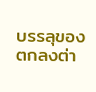บรรลุของตกลงต่า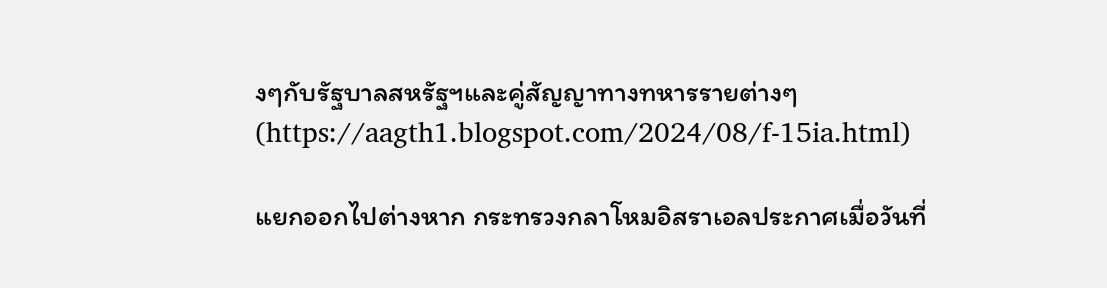งๆกับรัฐบาลสหรัฐฯและคู่สัญญาทางทหารรายต่างๆ(https://aagth1.blogspot.com/2024/08/f-15ia.html)

แยกออกไปต่างหาก กระทรวงกลาโหมอิสราเอลประกาศเมื่อวันที่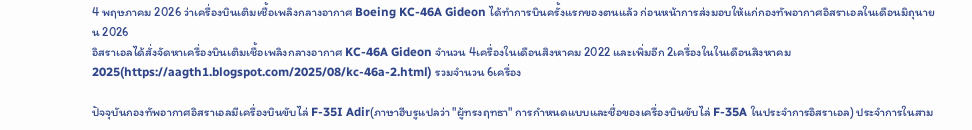4 พฤษภาคม 2026 ว่าเครื่องบินเติมเชื้อเพลิงกลางอากาศ Boeing KC-46A Gideon ได้ทำการบินครั้งแรกของตนแล้ว ก่อนหน้าการส่งมอบให้แก่กองทัพอากาศอิสราเอลในเดือนมิถุนายน 2026
อิสราเอลได้สั่งจัดหาเครื่องบินเติมเชื้อเพลิงกลางอากาศ KC-46A Gideon จำนวน 4เครื่องในเดือนสิงหาคม 2022 และเพิ่มอีก 2เครื่องในในเดือนสิงหาคม 2025(https://aagth1.blogspot.com/2025/08/kc-46a-2.html) รวมจำนวน 6เครื่อง

ปัจจุบันกองทัพอากาศอิสราเอลมีเครื่องบินขับไล่ F-35I Adir(ภาษาฮีบรูแปลว่า "ผู้ทรงฤทธา" การกำหนดแบบและชื่อของเครื่องบินขับไล่ F-35A ในประจำการอิสราเอล) ประจำการในสาม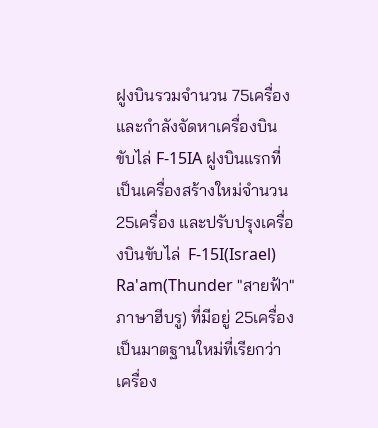ฝูงบินรวมจำนวน 75เครื่อง
และกำลังจัดหาเครื่องบินขับไล่ F-15IA ฝูงบินแรกที่เป็นเครื่องสร้างใหม่จำนวน 25เครื่อง และปรับปรุงเครื่องบินขับไล่  F-15I(Israel) Ra'am(Thunder "สายฟ้า" ภาษาฮีบรู) ที่มีอยู่ 25เครื่องเป็นมาตฐานใหม่ที่เรียกว่าเครื่อง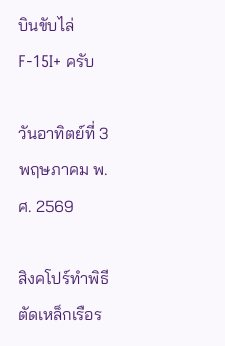บินขับไล่ F-15I+ ครับ

วันอาทิตย์ที่ 3 พฤษภาคม พ.ศ. 2569

สิงคโปร์ทำพิธีตัดเหล็กเรือร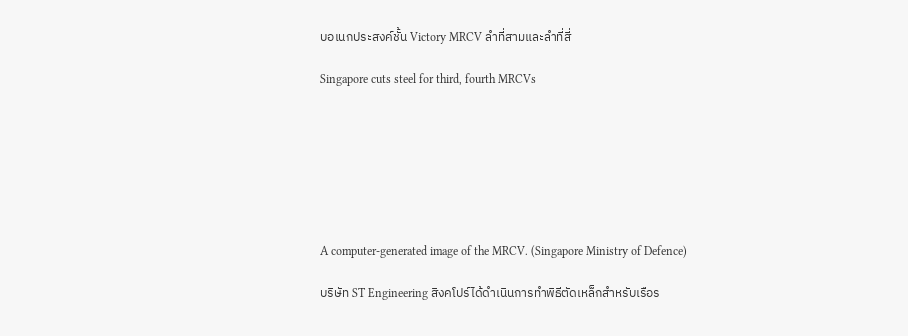บอเนกประสงค์ชั้น Victory MRCV ลำที่สามและลำที่สี่

Singapore cuts steel for third, fourth MRCVs







A computer-generated image of the MRCV. (Singapore Ministry of Defence)

บริษัท ST Engineering สิงคโปร์ได้ดำเนินการทำพิธีตัดเหล็กสำหรับเรือร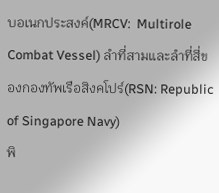บอเนกประสงค์(MRCV:  Multirole Combat Vessel) ลำที่สามและลำที่สี่ของกองทัพเรือสิงคโปร์(RSN: Republic of Singapore Navy)
พิ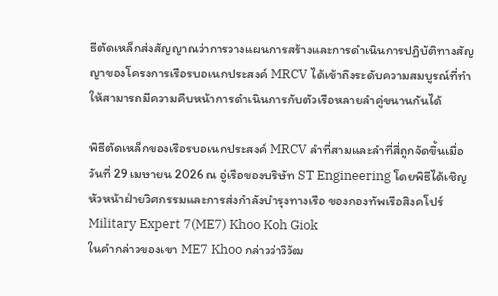ธีตัดเหล็กส่งสัญญาณว่าการวางแผนการสร้างและการดำเนินการปฏิบัติทางสัญญาของโครงการเรือรบอเนกประสงค์ MRCV ได้เข้าถึงระดับความสมบูรณ์ที่ทำให้สามารถมีความคืบหน้าการดำเนินการกับตัวเรือหลายลำคู่ขนานกันได้

พิธีตัดเหล็กของเรือรบอเนกประสงค์ MRCV ลำที่สามและลำที่สี่ถูกจัดขึ้นเมื่อวันที่ 29 เมษายน 2026 ณ อู่เรือของบริษัท ST Engineering โดยพิธีได้เชิญหัวหน้าฝ่ายวิศกรรมและการส่งกำลังบำรุงทางเรือ ของกองทัพเรือสิงคโปร์ Military Expert 7(ME7) Khoo Koh Giok
ในคำกล่าวของเขา ME7 Khoo กล่าวว่าวิวัฒ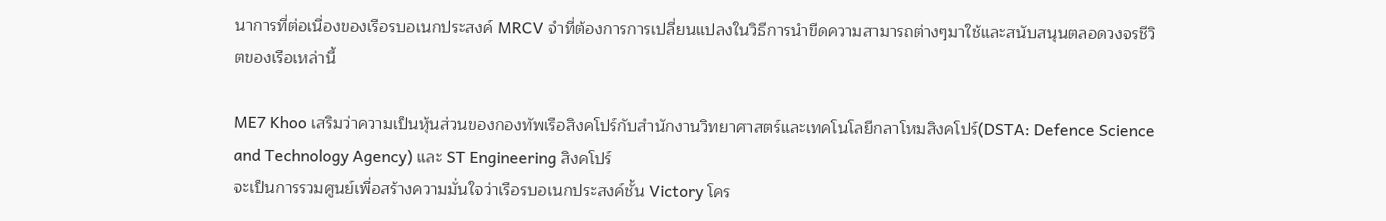นาการที่ต่อเนื่องของเรือรบอเนกประสงค์ MRCV จำที่ต้องการการเปลี่ยนแปลงในวิธีการนำขีดความสามารถต่างๆมาใช้และสนับสนุนตลอดวงจรชีวิตของเรือเหล่านี้

ME7 Khoo เสริมว่าความเป็นหุ้นส่วนของกองทัพเรือสิงคโปร์กับสำนักงานวิทยาศาสตร์และเทคโนโลยีกลาโหมสิงคโปร์(DSTA: Defence Science and Technology Agency) และ ST Engineering สิงคโปร์
จะเป็นการรวมศูนย์เพื่อสร้างความมั่นใจว่าเรือรบอเนกประสงค์ชั้น Victory โคร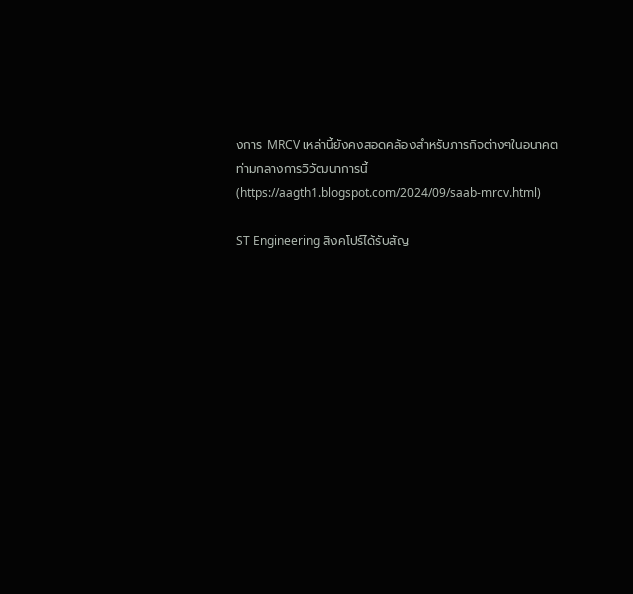งการ MRCV เหล่านี้ยังคงสอดคล้องสำหรับภารกิจต่างๆในอนาคตท่ามกลางการวิวัฒนาการนี้(https://aagth1.blogspot.com/2024/09/saab-mrcv.html)

ST Engineering สิงคโปร์ได้รับสัญ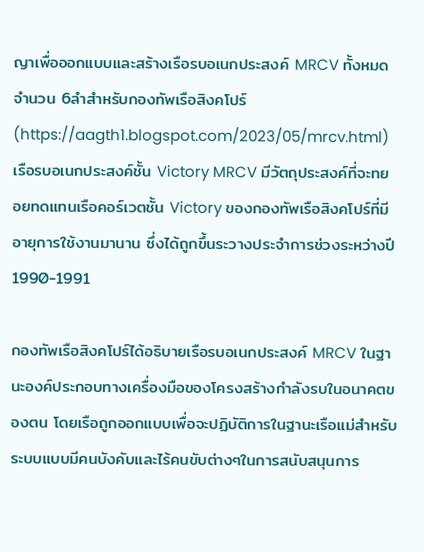ญาเพื่อออกแบบและสร้างเรือรบอเนกประสงค์ MRCV ทั้งหมดจำนวน 6ลำสำหรับกองทัพเรือสิงคโปร์(https://aagth1.blogspot.com/2023/05/mrcv.html)
เรือรบอเนกประสงค์ชั้น Victory MRCV มีวัตถุประสงค์ที่จะทยอยทดแทนเรือคอร์เวตชั้น Victory ของกองทัพเรือสิงคโปร์ที่มีอายุการใช้งานมานาน ซึ่งได้ถูกขึ้นระวางประจำการช่วงระหว่างปี 1990-1991

กองทัพเรือสิงคโปร์ได้อธิบายเรือรบอเนกประสงค์ MRCV ในฐานะองค์ประกอบทางเครื่องมือของโครงสร้างกำลังรบในอนาคตของตน โดยเรือถูกออกแบบเพื่อจะปฏิบัติการในฐานะเรือแม่สำหรับระบบแบบมีคนบังคับและไร้คนขับต่างๆในการสนับสนุนการ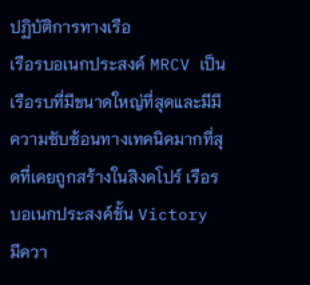ปฏิบัติการทางเรือ
เรือรบอเนกประสงค์ MRCV เป็นเรือรบที่มีขนาดใหญ่ที่สุดและมีมีความซับซ้อนทางเทคนิคมากที่สุดที่เคยถูกสร้างในสิงคโปร์ เรือรบอเนกประสงค์ชั้น Victory มีควา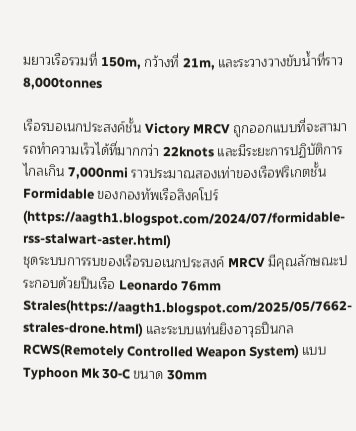มยาวเรือรวมที่ 150m, กว้างที่ 21m, และระวางวางขับน้ำที่ราว 8,000tonnes

เรือรบอเนกประสงค์ชั้น Victory MRCV ถูกออกแบบที่จะสามารถทำความเร็วได้ที่มากกว่า 22knots และมีระยะการปฏิบัติการไกลเกิน 7,000nmi ราวประมาณสองเท่าของเรือฟริเกตชั้น Formidable ของกองทัพเรือสิงคโปร์(https://aagth1.blogspot.com/2024/07/formidable-rss-stalwart-aster.html)
ชุดระบบการรบของเรือรบอเนกประสงค์ MRCV มีคุณลักษณะประกอบด้วยปืนเรือ Leonardo 76mm Strales(https://aagth1.blogspot.com/2025/05/7662-strales-drone.html) และระบบแท่นยิงอาวุธปืนกล RCWS(Remotely Controlled Weapon System) แบบ Typhoon Mk 30‑C ขนาด 30mm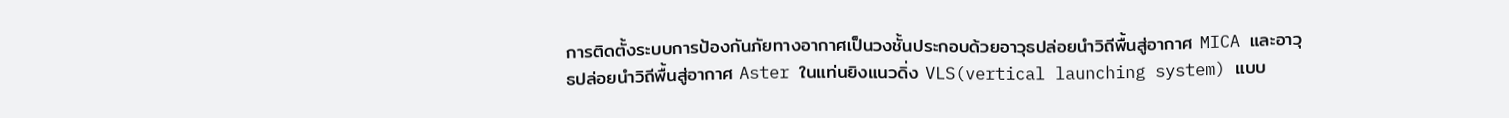การติดตั้งระบบการป้องกันภัยทางอากาศเป็นวงชั้นประกอบด้วยอาวุธปล่อยนำวิถีพื้นสู่อากาศ MICA และอาวุธปล่อยนำวิถีพื้นสู่อากาศ Aster ในแท่นยิงแนวดิ่ง VLS(vertical launching system) แบบ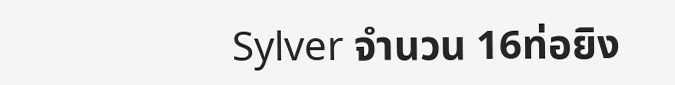Sylver จำนวน 16ท่อยิง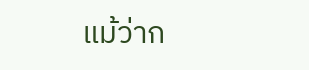แม้ว่าก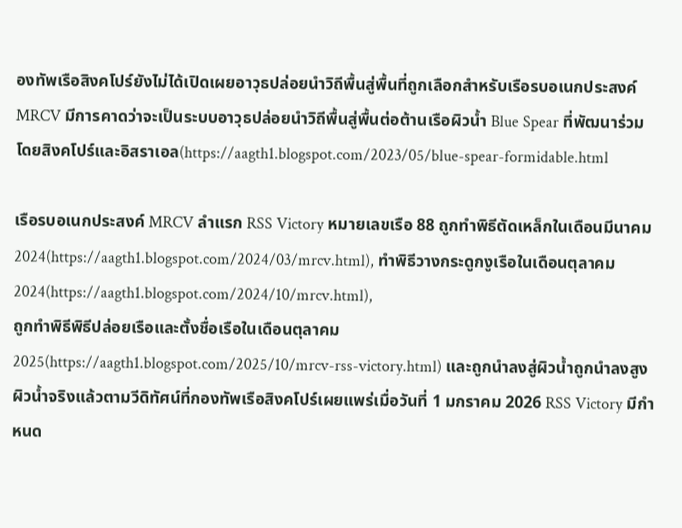องทัพเรือสิงคโปร์ยังไม่ได้เปิดเผยอาวุธปล่อยนำวิถีพื้นสู่พื้นที่ถูกเลือกสำหรับเรือรบอเนกประสงค์ MRCV มีการคาดว่าจะเป็นระบบอาวุธปล่อยนำวิถีพื้นสู่พื้นต่อต้านเรือผิวน้ำ Blue Spear ที่พัฒนาร่วมโดยสิงคโปร์และอิสราเอล(https://aagth1.blogspot.com/2023/05/blue-spear-formidable.html

เรือรบอเนกประสงค์ MRCV ลำแรก RSS Victory หมายเลขเรือ 88 ถูกทำพิธีตัดเหล็กในเดือนมีนาคม 2024(https://aagth1.blogspot.com/2024/03/mrcv.html), ทำพิธีวางกระดูกงูเรือในเดือนตุลาคม 2024(https://aagth1.blogspot.com/2024/10/mrcv.html),
ถูกทำพิธีพิธีปล่อยเรือและตั้งชื่อเรือในเดือนตุลาคม 2025(https://aagth1.blogspot.com/2025/10/mrcv-rss-victory.html) และถูกนำลงสู่ผิวน้ำถูกนำลงสูงผิวน้ำจริงแล้วตามวีดิทัศน์ที่กองทัพเรือสิงคโปร์เผยแพร่เมื่อวันที่ 1 มกราคม 2026 RSS Victory มีกำหนด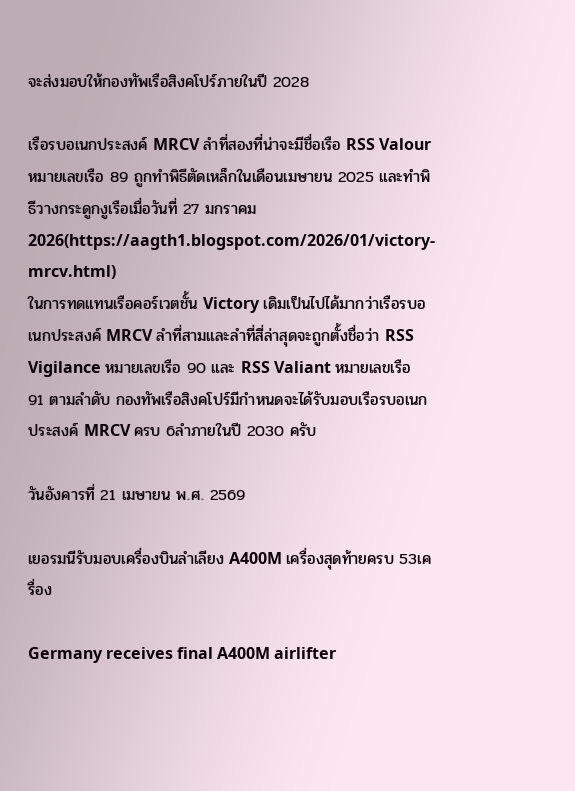จะส่งมอบให้กองทัพเรือสิงคโปร์ภายในปี 2028

เรือรบอเนกประสงค์ MRCV ลำที่สองที่น่าจะมีชื่อเรือ RSS Valour หมายเลขเรือ 89 ถูกทำพิธีตัดเหล็กในเดือนเมษายน 2025 และทำพิธีวางกระดูกงูเรือเมื่อวันที่ 27 มกราคม 2026(https://aagth1.blogspot.com/2026/01/victory-mrcv.html)
ในการทดแทนเรือคอร์เวตชั้น Victory เดิมเป็นไปได้มากว่าเรือรบอเนกประสงค์ MRCV ลำที่สามและลำที่สี่ล่าสุดจะถูกตั้งชื่อว่า RSS Vigilance หมายเลขเรือ 90 และ RSS Valiant หมายเลขเรือ 91 ตามลำดับ กองทัพเรือสิงคโปร์มีกำหนดจะได้รับมอบเรือรบอเนกประสงค์ MRCV ครบ 6ลำภายในปี 2030 ครับ

วันอังคารที่ 21 เมษายน พ.ศ. 2569

เยอรมนีรับมอบเครื่องบินลำเลียง A400M เครื่องสุดท้ายครบ 53เครื่อง

Germany receives final A400M airlifter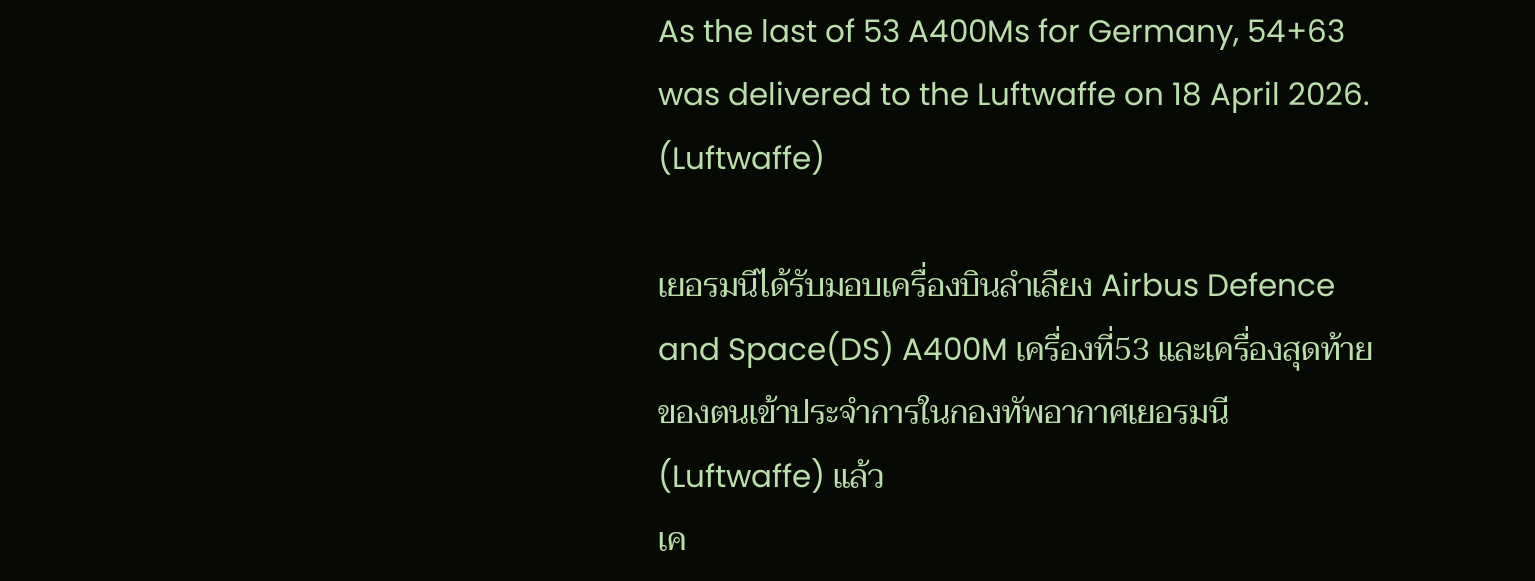As the last of 53 A400Ms for Germany, 54+63 was delivered to the Luftwaffe on 18 April 2026. (Luftwaffe)

เยอรมนีได้รับมอบเครื่องบินลำเลียง Airbus Defence and Space(DS) A400M เครื่องที่53 และเครื่องสุดท้ายของตนเข้าประจำการในกองทัพอากาศเยอรมนี(Luftwaffe) แล้ว
เค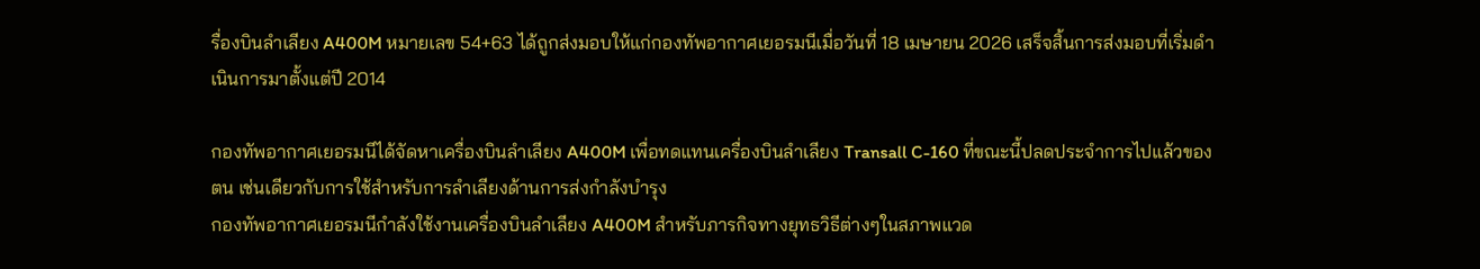รื่องบินลำเลียง A400M หมายเลข 54+63 ได้ถูกส่งมอบให้แก่กองทัพอากาศเยอรมนีเมื่อวันที่ 18 เมษายน 2026 เสร็จสิ้นการส่งมอบที่เริ่มดำเนินการมาตั้งแต่ปี 2014

กองทัพอากาศเยอรมนีได้จัดหาเครื่องบินลำเลียง A400M เพื่อทดแทนเครื่องบินลำเลียง Transall C-160 ที่ขณะนี้ปลดประจำการไปแล้วของตน เช่นเดียวกับการใช้สำหรับการลำเลียงด้านการส่งกำลังบำรุง
กองทัพอากาศเยอรมนีกำลังใช้งานเครื่องบินลำเลียง A400M สำหรับภารกิจทางยุทธวิธีต่างๆในสภาพแวด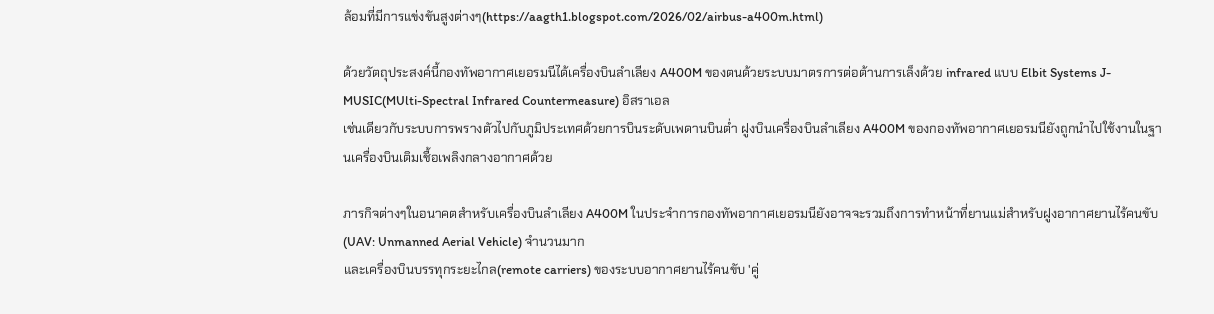ล้อมที่มีการแข่งขันสูงต่างๆ(https://aagth1.blogspot.com/2026/02/airbus-a400m.html)

ด้วยวัตถุประสงค์นี้กองทัพอากาศเยอรมนีได้เครื่องบินลำเลียง A400M ของตนด้วยระบบมาตรการต่อต้านการเล็งด้วย infrared แบบ Elbit Systems J-MUSIC(MUlti-Spectral Infrared Countermeasure) อิสราเอล
เช่นเดียวกับระบบการพรางตัวไปกับภูมิประเทศด้วยการบินระดับเพดานบินต่ำ ฝูงบินเครื่องบินลำเลียง A400M ของกองทัพอากาศเยอรมนียังถูกนำไปใช้งานในฐานเครื่องบินเติมเชื้อเพลิงกลางอากาศด้วย

ภารกิจต่างๆในอนาคตสำหรับเครื่องบินลำเลียง A400M ในประจำการกองทัพอากาศเยอรมนียังอาจจะรวมถึงการทำหน้าที่ยานแม่สำหรับฝูงอากาศยานไร้คนขับ(UAV: Unmanned Aerial Vehicle) จำนวนมาก
และเครื่องบินบรรทุกระยะไกล(remote carriers) ของระบบอากาศยานไร้คนขับ 'คู่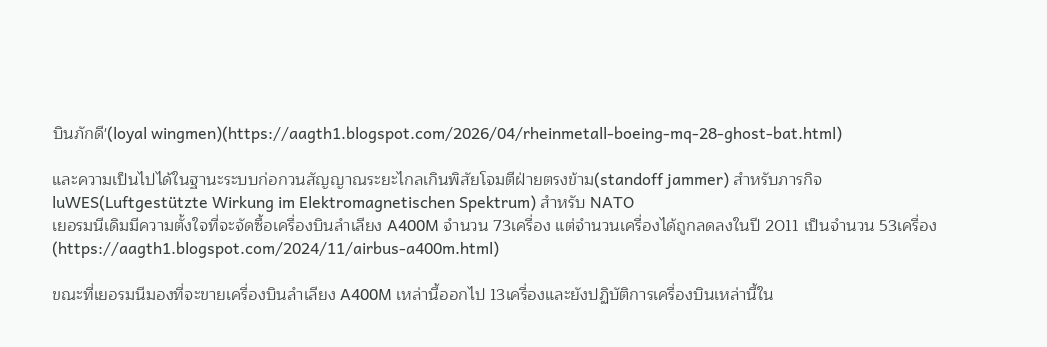บินภักดี'(loyal wingmen)(https://aagth1.blogspot.com/2026/04/rheinmetall-boeing-mq-28-ghost-bat.html)

และความเป็นไปได้ในฐานะระบบก่อกวนสัญญาณระยะไกลเกินพิสัยโจมตีฝ่ายตรงข้าม(standoff jammer) สำหรับภารกิจ luWES(Luftgestützte Wirkung im Elektromagnetischen Spektrum) สำหรับ NATO
เยอรมนีเดิมมีความตั้งใจที่จะจัดซื้อเครื่องบินลำเลียง A400M จำนวน 73เครื่อง แต่จำนวนเครื่องได้ถูกลดลงในปี 2011 เป็นจำนวน 53เครื่อง(https://aagth1.blogspot.com/2024/11/airbus-a400m.html)

ขณะที่เยอรมนีมองที่จะขายเครื่องบินลำเลียง A400M เหล่านี้ออกไป 13เครื่องและยังปฏิบัติการเครื่องบินเหล่านี้ใน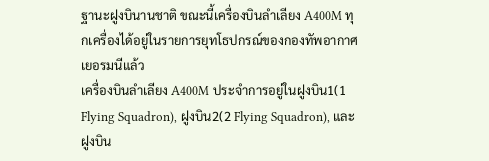ฐานะฝูงบินานชาติ ขณะนี้เครื่องบินลำเลียง A400M ทุกเครื่องได้อยู่ในรายการยุทโธปกรณ์ของกองทัพอากาศเยอรมนีแล้ว
เครื่องบินลำเลียง A400M ประจำการอยู่ในฝูงบิน1(1 Flying Squadron), ฝูงบิน2(2 Flying Squadron), และฝูงบิน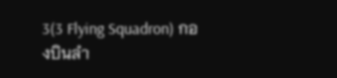3(3 Flying Squadron) กองบินลำ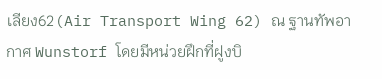เลียง62(Air Transport Wing 62) ณ ฐานทัพอากาศ Wunstorf โดยมีหน่วยฝึกที่ฝูงบิ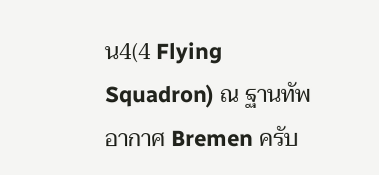น4(4 Flying Squadron) ณ ฐานทัพอากาศ Bremen ครับ